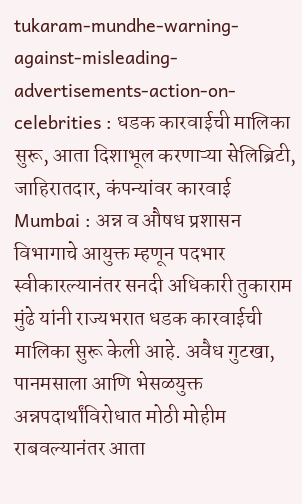tukaram-mundhe-warning-against-misleading-advertisements-action-on-celebrities : धडक कारवाईची मालिका सुरू, आता दिशाभूल करणाऱ्या सेलिब्रिटी, जाहिरातदार, कंपन्यांवर कारवाई
Mumbai : अन्न व औषध प्रशासन विभागाचे आयुक्त म्हणून पदभार स्वीकारल्यानंतर सनदी अधिकारी तुकाराम मुंढे यांनी राज्यभरात धडक कारवाईची मालिका सुरू केली आहे. अवैध गुटखा, पानमसाला आणि भेसळयुक्त अन्नपदार्थांविरोधात मोठी मोहीम राबवल्यानंतर आता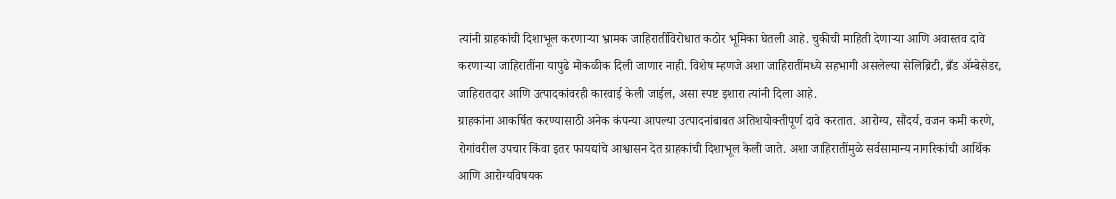त्यांनी ग्राहकांची दिशाभूल करणाऱ्या भ्रामक जाहिरातींविरोधात कठोर भूमिका घेतली आहे. चुकीची माहिती देणाऱ्या आणि अवास्तव दावे करणाऱ्या जाहिरातींना यापुढे मोकळीक दिली जाणार नाही. विशेष म्हणजे अशा जाहिरातींमध्ये सहभागी असलेल्या सेलिब्रिटी, ब्रँड ॲम्बेसेडर, जाहिरातदार आणि उत्पादकांवरही कारवाई केली जाईल, असा स्पष्ट इशारा त्यांनी दिला आहे.
ग्राहकांना आकर्षित करण्यासाठी अनेक कंपन्या आपल्या उत्पादनांबाबत अतिशयोक्तीपूर्ण दावे करतात. आरोग्य, सौंदर्य, वजन कमी करणे, रोगांवरील उपचार किंवा इतर फायद्यांचे आश्वासन देत ग्राहकांची दिशाभूल केली जाते. अशा जाहिरातींमुळे सर्वसामान्य नागरिकांची आर्थिक आणि आरोग्यविषयक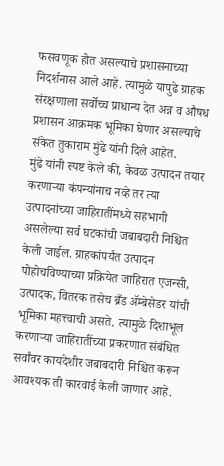फसवणूक होत असल्याचे प्रशासनाच्या निदर्शनास आले आहे. त्यामुळे यापुढे ग्राहक संरक्षणाला सर्वोच्च प्राधान्य देत अन्न व औषध प्रशासन आक्रमक भूमिका घेणार असल्याचे संकेत तुकाराम मुंढे यांनी दिले आहेत.
मुंढे यांनी स्पष्ट केले की, केवळ उत्पादन तयार करणाऱ्या कंपन्यांनाच नव्हे तर त्या उत्पादनांच्या जाहिरातींमध्ये सहभागी असलेल्या सर्व घटकांची जबाबदारी निश्चित केली जाईल. ग्राहकांपर्यंत उत्पादन पोहोचविण्याच्या प्रक्रियेत जाहिरात एजन्सी, उत्पादक, वितरक तसेच ब्रँड ॲम्बेसेडर यांची भूमिका महत्त्वाची असते. त्यामुळे दिशाभूल करणाऱ्या जाहिरातींच्या प्रकरणात संबंधित सर्वांवर कायदेशीर जबाबदारी निश्चित करून आवश्यक ती कारवाई केली जाणार आहे.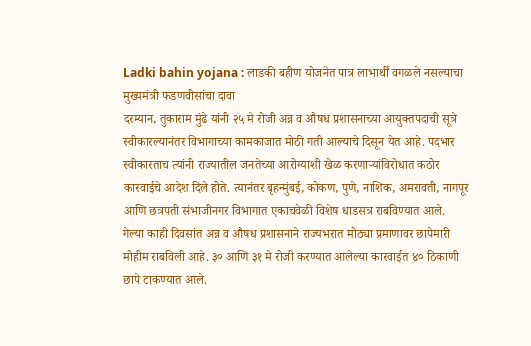Ladki bahin yojana : लाडकी बहीण योजनेत पात्र लाभार्थीं वगळले नसल्याचा मुख्यमंत्री फडणवीसांचा दावा
दरम्यान, तुकाराम मुंढे यांनी २५ मे रोजी अन्न व औषध प्रशासनाच्या आयुक्तपदाची सूत्रे स्वीकारल्यानंतर विभागाच्या कामकाजात मोठी गती आल्याचे दिसून येत आहे. पदभार स्वीकारताच त्यांनी राज्यातील जनतेच्या आरोग्याशी खेळ करणाऱ्यांविरोधात कठोर कारवाईचे आदेश दिले होते. त्यानंतर बृहन्मुंबई, कोकण, पुणे, नाशिक, अमरावती, नागपूर आणि छत्रपती संभाजीनगर विभागात एकाचवेळी विशेष धाडसत्र राबविण्यात आले.
गेल्या काही दिवसांत अन्न व औषध प्रशासनाने राज्यभरात मोठ्या प्रमाणावर छापेमारी मोहीम राबविली आहे. ३० आणि ३१ मे रोजी करण्यात आलेल्या कारवाईत ४० ठिकाणी छापे टाकण्यात आले.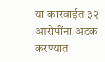या कारवाईत ३२ आरोपींना अटक करण्यात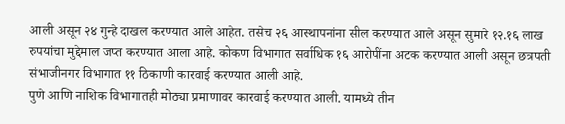आली असून २४ गुन्हे दाखल करण्यात आले आहेत. तसेच २६ आस्थापनांना सील करण्यात आले असून सुमारे १२.१६ लाख रुपयांचा मुद्देमाल जप्त करण्यात आला आहे. कोकण विभागात सर्वाधिक १६ आरोपींना अटक करण्यात आली असून छत्रपती संभाजीनगर विभागात ११ ठिकाणी कारवाई करण्यात आली आहे.
पुणे आणि नाशिक विभागातही मोठ्या प्रमाणावर कारवाई करण्यात आली. यामध्ये तीन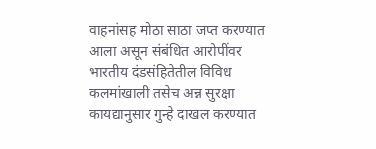वाहनांसह मोठा साठा जप्त करण्यात आला असून संबंधित आरोपींवर भारतीय दंडसंहितेतील विविध कलमांखाली तसेच अन्न सुरक्षा कायद्यानुसार गुन्हे दाखल करण्यात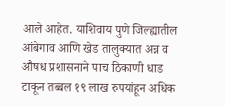आले आहेत. याशिवाय पुणे जिल्ह्यातील आंबेगाव आणि खेड तालुक्यात अन्न व औषध प्रशासनाने पाच ठिकाणी धाड टाकून तब्बल १९ लाख रुपयांहून अधिक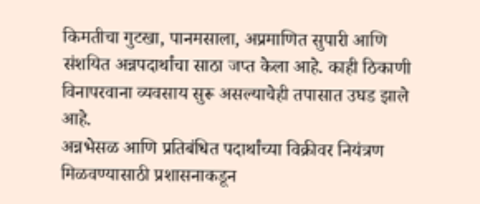किमतीचा गुटखा, पानमसाला, अप्रमाणित सुपारी आणि संशयित अन्नपदार्थांचा साठा जप्त केला आहे. काही ठिकाणी विनापरवाना व्यवसाय सुरू असल्याचेही तपासात उघड झाले आहे.
अन्नभेसळ आणि प्रतिबंधित पदार्थांच्या विक्रीवर नियंत्रण मिळवण्यासाठी प्रशासनाकडून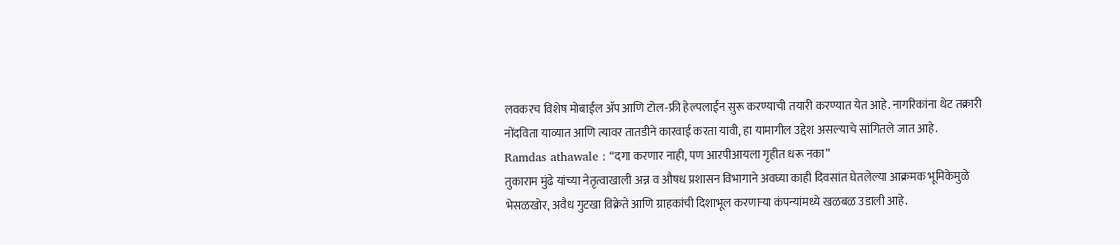लवकरच विशेष मोबाईल ॲप आणि टोल-फ्री हेल्पलाईन सुरू करण्याची तयारी करण्यात येत आहे. नागरिकांना थेट तक्रारी नोंदविता याव्यात आणि त्यावर तातडीने कारवाई करता यावी, हा यामागील उद्देश असल्याचे सांगितले जात आहे.
Ramdas athawale : “दगा करणार नाही, पण आरपीआयला गृहीत धरू नका”
तुकाराम मुंढे यांच्या नेतृत्वाखाली अन्न व औषध प्रशासन विभागाने अवघ्या काही दिवसांत घेतलेल्या आक्रमक भूमिकेमुळे भेसळखोर, अवैध गुटखा विक्रेते आणि ग्राहकांची दिशाभूल करणाऱ्या कंपन्यांमध्ये खळबळ उडाली आहे.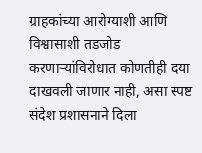ग्राहकांच्या आरोग्याशी आणि विश्वासाशी तडजोड करणाऱ्यांविरोधात कोणतीही दया दाखवली जाणार नाही, असा स्पष्ट संदेश प्रशासनाने दिला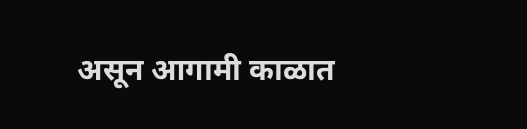असून आगामी काळात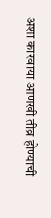अशा कारवाया आणखी तीव्र होण्याची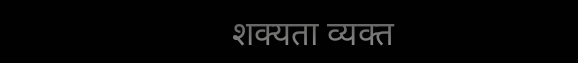शक्यता व्यक्त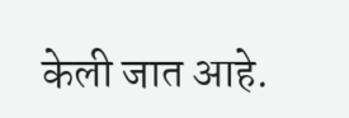केली जात आहे.